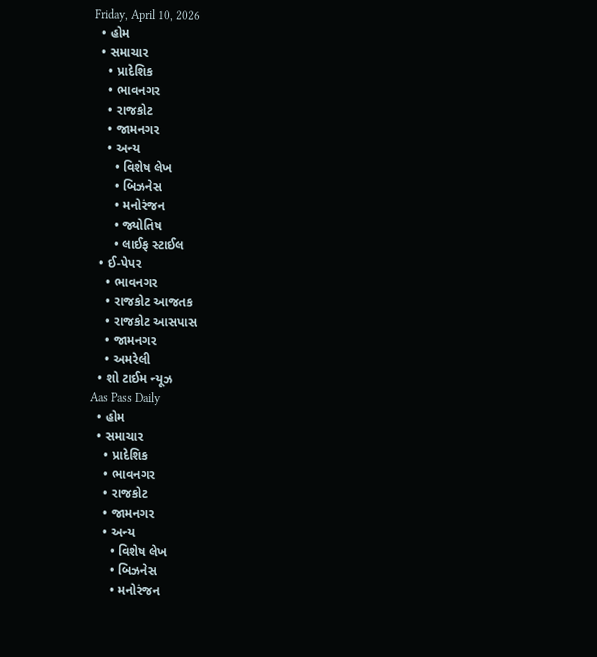Friday, April 10, 2026
  • હોમ
  • સમાચાર
    • પ્રાદેશિક
    • ભાવનગર
    • રાજકોટ
    • જામનગર
    • અન્ય
      • વિશેષ લેખ
      • બિઝનેસ
      • મનોરંજન
      • જ્યોતિષ
      • લાઈફ સ્ટાઈલ
  • ઈ-પેપર
    • ભાવનગર
    • રાજકોટ આજતક
    • રાજકોટ આસપાસ
    • જામનગર
    • અમરેલી
  • શો ટાઈમ ન્યૂઝ
Aas Pass Daily
  • હોમ
  • સમાચાર
    • પ્રાદેશિક
    • ભાવનગર
    • રાજકોટ
    • જામનગર
    • અન્ય
      • વિશેષ લેખ
      • બિઝનેસ
      • મનોરંજન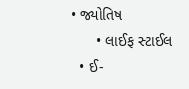• જ્યોતિષ
      • લાઈફ સ્ટાઈલ
  • ઈ-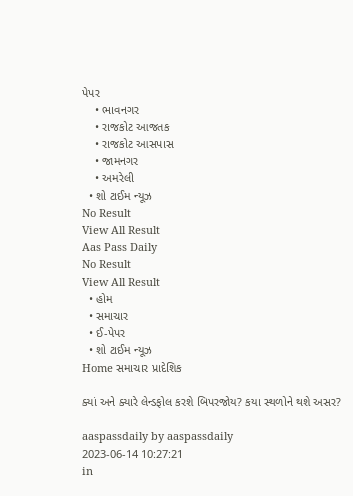પેપર
    • ભાવનગર
    • રાજકોટ આજતક
    • રાજકોટ આસપાસ
    • જામનગર
    • અમરેલી
  • શો ટાઈમ ન્યૂઝ
No Result
View All Result
Aas Pass Daily
No Result
View All Result
  • હોમ
  • સમાચાર
  • ઈ-પેપર
  • શો ટાઈમ ન્યૂઝ
Home સમાચાર પ્રાદેશિક

ક્યાં અને ક્યારે લેન્ડફોલ કરશે બિપરજોય? કયા સ્થળોને થશે અસર?

aaspassdaily by aaspassdaily
2023-06-14 10:27:21
in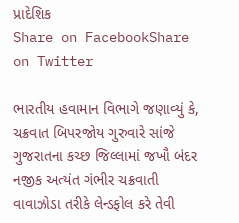પ્રાદેશિક
Share on FacebookShare on Twitter

ભારતીય હવામાન વિભાગે જણાવ્યું કે, ચક્રવાત બિપરજોય ગુરુવારે સાંજે ગુજરાતના કચ્છ જિલ્લામાં જખૌ બંદર નજીક અત્યંત ગંભીર ચક્રવાતી વાવાઝોડા તરીકે લેન્ડફોલ કરે તેવી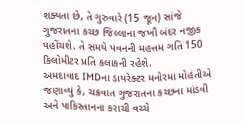શક્યતા છે, તે ગુરુવારે (15 જૂન) સાંજે ગુજરાતના કચ્છ જિલ્લાના જખૌ બંદર નજીક પહોંચશે. તે સમયે પવનની મહત્તમ ગતિ 150 કિલોમીટર પ્રતિ કલાકની રહેશે.
અમદાવાદ IMDના ડાયરેક્ટર મનોરમા મોહંતીએ જણાવ્યું કે, ચક્રવાત ગુજરાતના કચ્છના માંડવી અને પાકિસ્તાનના કરાચી વચ્ચે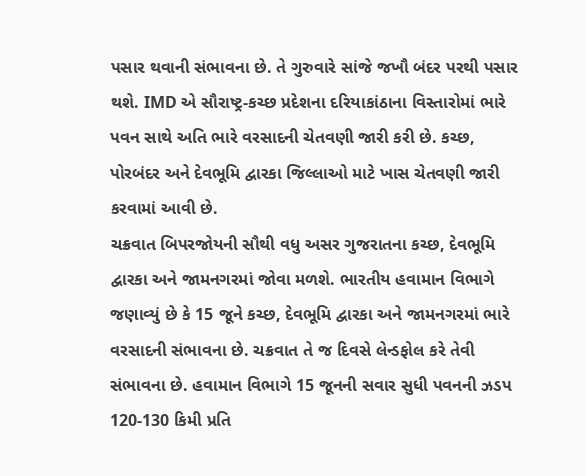પસાર થવાની સંભાવના છે. તે ગુરુવારે સાંજે જખૌ બંદર પરથી પસાર થશે. IMD એ સૌરાષ્ટ્ર-કચ્છ પ્રદેશના દરિયાકાંઠાના વિસ્તારોમાં ભારે પવન સાથે અતિ ભારે વરસાદની ચેતવણી જારી કરી છે. કચ્છ, પોરબંદર અને દેવભૂમિ દ્વારકા જિલ્લાઓ માટે ખાસ ચેતવણી જારી કરવામાં આવી છે.
ચક્રવાત બિપરજોયની સૌથી વધુ અસર ગુજરાતના કચ્છ, દેવભૂમિ દ્વારકા અને જામનગરમાં જોવા મળશે. ભારતીય હવામાન વિભાગે જણાવ્યું છે કે 15 જૂને કચ્છ, દેવભૂમિ દ્વારકા અને જામનગરમાં ભારે વરસાદની સંભાવના છે. ચક્રવાત તે જ દિવસે લેન્ડફોલ કરે તેવી સંભાવના છે. હવામાન વિભાગે 15 જૂનની સવાર સુધી પવનની ઝડપ 120-130 કિમી પ્રતિ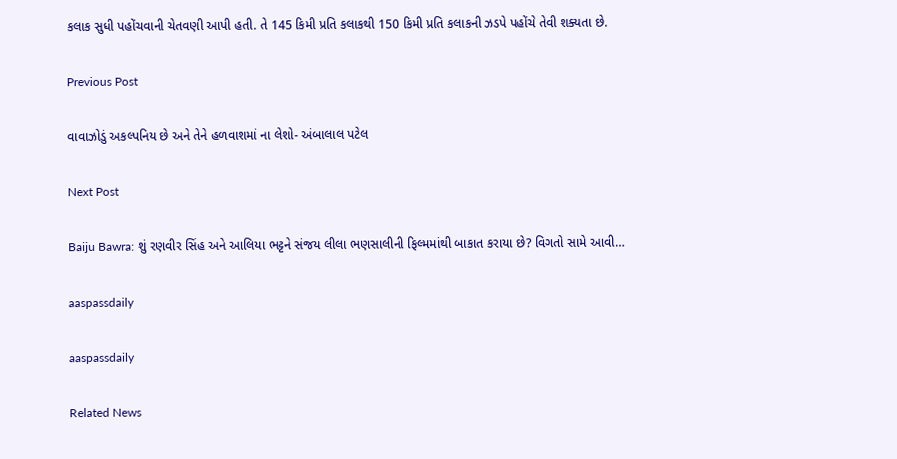કલાક સુધી પહોંચવાની ચેતવણી આપી હતી. તે 145 કિમી પ્રતિ કલાકથી 150 કિમી પ્રતિ કલાકની ઝડપે પહોંચે તેવી શક્યતા છે.

Previous Post

વાવાઝોડું અકલ્પનિય છે અને તેને હળવાશમાં ના લેશો- અંબાલાલ પટેલ

Next Post

Baiju Bawra: શું રણવીર સિંહ અને આલિયા ભટ્ટને સંજય લીલા ભણસાલીની ફિલ્મમાંથી બાકાત કરાયા છે? વિગતો સામે આવી…

aaspassdaily

aaspassdaily

Related News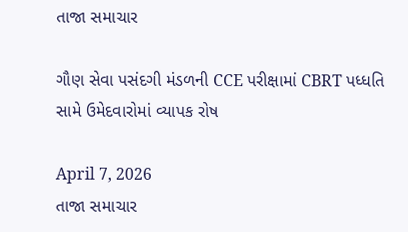તાજા સમાચાર

ગૌણ સેવા પસંદગી મંડળની CCE પરીક્ષામાં CBRT પધ્ધતિ સામે ઉમેદવારોમાં વ્યાપક રોષ

April 7, 2026
તાજા સમાચાર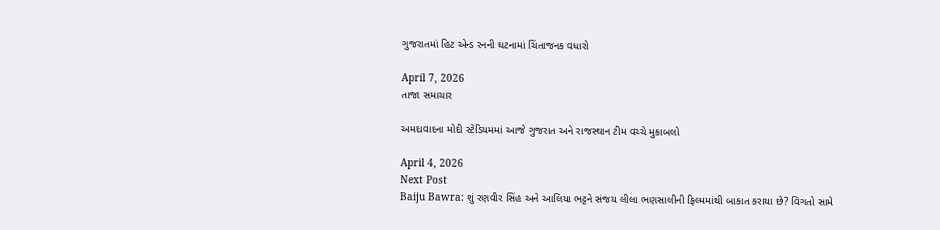ગુજરાતમાં હિટ એન્ડ રનની ઘટનામાં ચિંતાજનક વધારો

April 7, 2026
તાજા સમાચાર

અમદાવાદના મોદી સ્ટેડિયમમાં આજે ગુજરાત અને રાજસ્થાન ટીમ વચ્ચે મુકાબલો

April 4, 2026
Next Post
Baiju Bawra: શું રણવીર સિંહ અને આલિયા ભટ્ટને સંજય લીલા ભણસાલીની ફિલ્મમાંથી બાકાત કરાયા છે? વિગતો સામે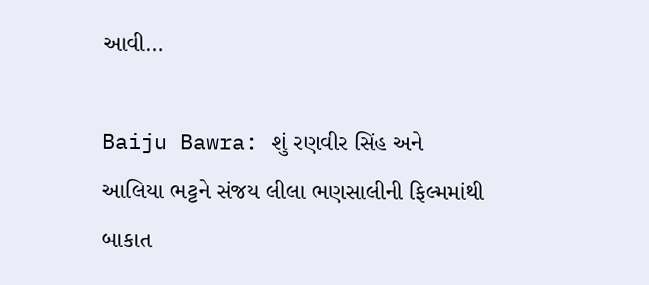આવી…

Baiju Bawra: શું રણવીર સિંહ અને આલિયા ભટ્ટને સંજય લીલા ભણસાલીની ફિલ્મમાંથી બાકાત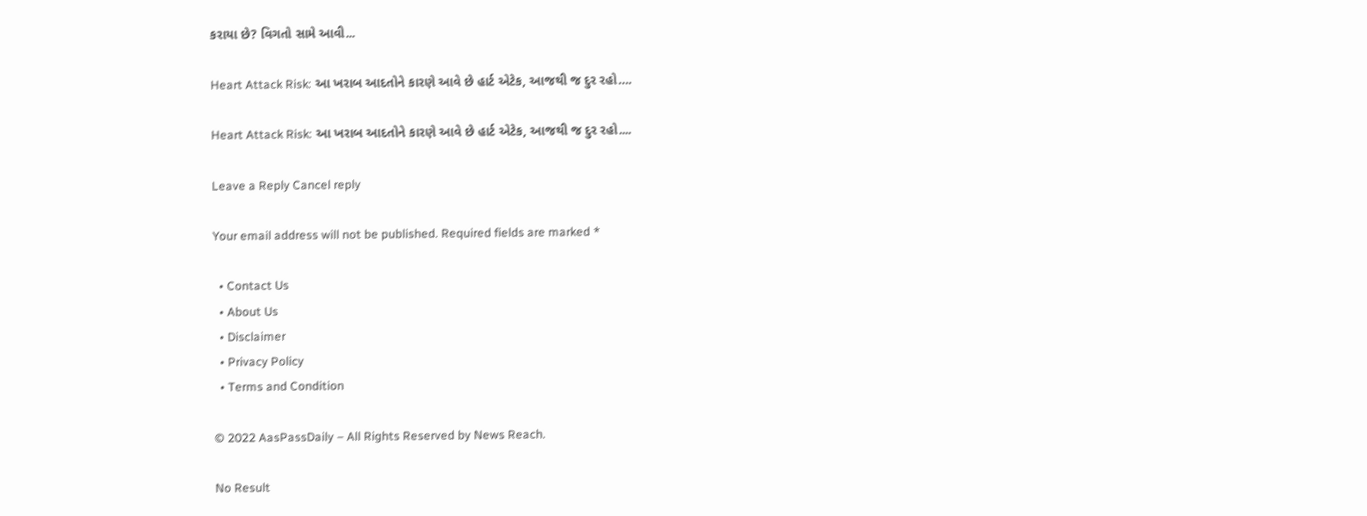કરાયા છે? વિગતો સામે આવી...

Heart Attack Risk: આ ખરાબ આદતોને કારણે આવે છે હાર્ટ એટેક, આજથી જ દુર રહો….

Heart Attack Risk: આ ખરાબ આદતોને કારણે આવે છે હાર્ટ એટેક, આજથી જ દુર રહો....

Leave a Reply Cancel reply

Your email address will not be published. Required fields are marked *

  • Contact Us
  • About Us
  • Disclaimer
  • Privacy Policy
  • Terms and Condition

© 2022 AasPassDaily – All Rights Reserved by News Reach.

No Result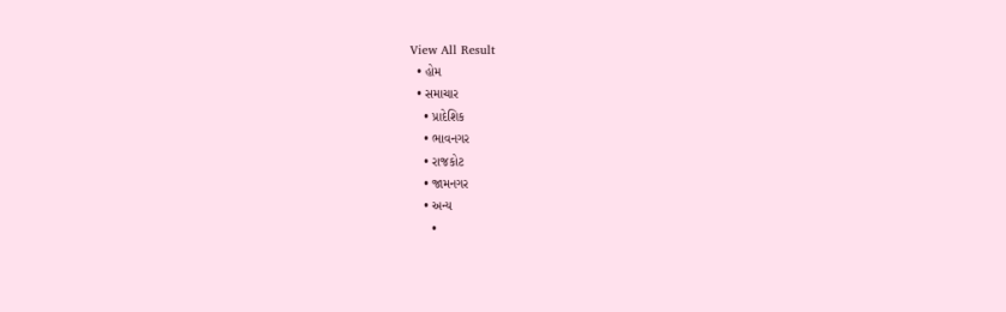View All Result
  • હોમ
  • સમાચાર
    • પ્રાદેશિક
    • ભાવનગર
    • રાજકોટ
    • જામનગર
    • અન્ય
      •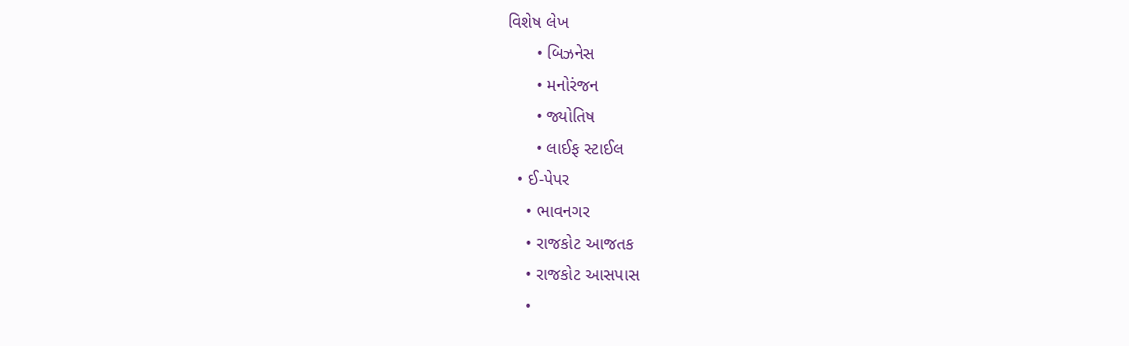વિશેષ લેખ
      • બિઝનેસ
      • મનોરંજન
      • જ્યોતિષ
      • લાઈફ સ્ટાઈલ
  • ઈ-પેપર
    • ભાવનગર
    • રાજકોટ આજતક
    • રાજકોટ આસપાસ
    •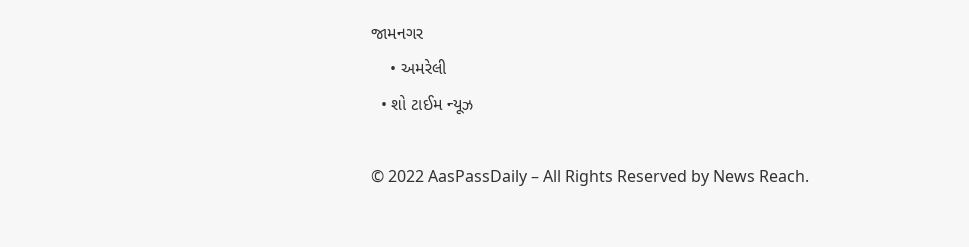જામનગર
    • અમરેલી
  • શો ટાઈમ ન્યૂઝ

© 2022 AasPassDaily – All Rights Reserved by News Reach.